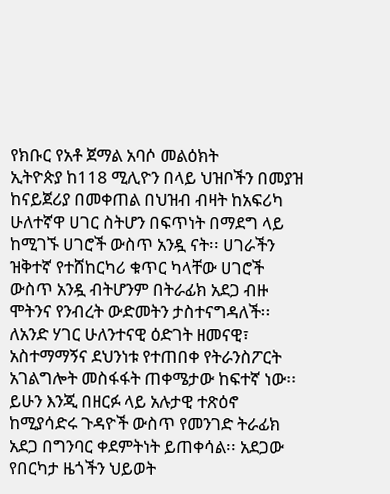የክቡር የአቶ ጀማል አባሶ መልዕክት
ኢትዮጵያ ከ118 ሚሊዮን በላይ ህዝቦችን በመያዝ ከናይጀሪያ በመቀጠል በህዝብ ብዛት ከአፍሪካ ሁለተኛዋ ሀገር ስትሆን በፍጥነት በማደግ ላይ ከሚገኙ ሀገሮች ውስጥ አንዷ ናት፡፡ ሀገራችን ዝቅተኛ የተሸከርካሪ ቁጥር ካላቸው ሀገሮች ውስጥ አንዷ ብትሆንም በትራፊክ አደጋ ብዙ ሞትንና የንብረት ውድመትን ታስተናግዳለች፡፡
ለአንድ ሃገር ሁለንተናዊ ዕድገት ዘመናዊ፣ አስተማማኝና ደህንነቱ የተጠበቀ የትራንስፖርት አገልግሎት መስፋፋት ጠቀሜታው ከፍተኛ ነው፡፡ ይሁን እንጂ በዘርፉ ላይ አሉታዊ ተጽዕኖ ከሚያሳድሩ ጉዳዮች ውስጥ የመንገድ ትራፊክ አደጋ በግንባር ቀደምትነት ይጠቀሳል፡፡ አደጋው የበርካታ ዜጎችን ህይወት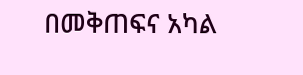በመቅጠፍና አካል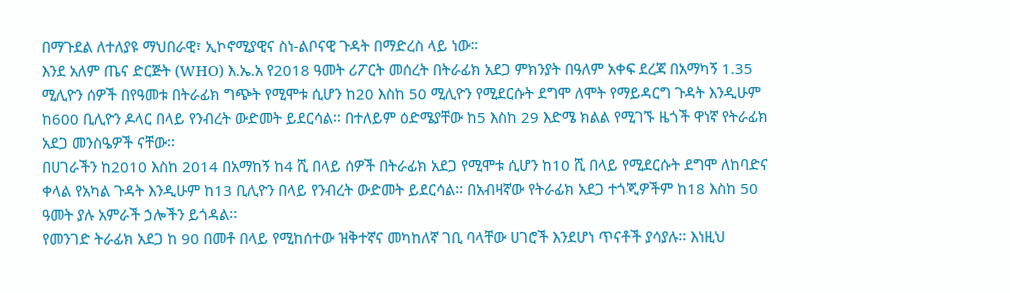በማጉደል ለተለያዩ ማህበራዊ፣ ኢኮኖሚያዊና ስነ-ልቦናዊ ጉዳት በማድረስ ላይ ነው።
እንደ አለም ጤና ድርጅት (WHO) እ.ኤ.አ የ2018 ዓመት ሪፖርት መሰረት በትራፊክ አደጋ ምክንያት በዓለም አቀፍ ደረጃ በአማካኝ 1.35 ሚሊዮን ሰዎች በየዓመቱ በትራፊክ ግጭት የሚሞቱ ሲሆን ከ20 እስከ 50 ሚሊዮን የሚደርሱት ደግሞ ለሞት የማይዳርግ ጉዳት እንዲሁም ከ600 ቢሊዮን ዶላር በላይ የንብረት ውድመት ይደርሳል፡፡ በተለይም ዕድሜያቸው ከ5 እስከ 29 እድሜ ክልል የሚገኙ ዜጎች ዋነኛ የትራፊክ አደጋ መንስዔዎች ናቸው፡፡
በሀገራችን ከ2010 እስከ 2014 በአማከኝ ከ4 ሺ በላይ ሰዎች በትራፊክ አደጋ የሚሞቱ ሲሆን ከ10 ሺ በላይ የሚደርሱት ደግሞ ለከባድና ቀላል የአካል ጉዳት እንዲሁም ከ13 ቢሊዮን በላይ የንብረት ውድመት ይደርሳል፡፡ በአብዛኛው የትራፊክ አደጋ ተጎጂዎችም ከ18 እስከ 50 ዓመት ያሉ አምራች ኃሎችን ይጎዳል፡፡
የመንገድ ትራፊክ አደጋ ከ 90 በመቶ በላይ የሚከሰተው ዝቅተኛና መካከለኛ ገቢ ባላቸው ሀገሮች እንደሆነ ጥናቶች ያሳያሉ፡፡ እነዚህ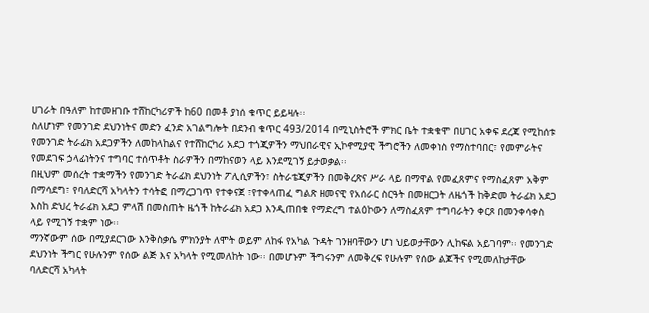ሀገራት በዓለም ከተመዘገቡ ተሸከርካሪዎች ከ60 በመቶ ያነሰ ቁጥር ይይዛሉ፡፡
ስለሆነም የመንገድ ደህንነትና መድን ፈንድ አገልግሎት በደንብ ቁጥር 493/2014 በሚኒስትሮች ምክር ቤት ተቋቁሞ በሀገር አቀፍ ደረጃ የሚከሰቱ የመንገድ ትራፊክ አደጋዎችን ለመከላከልና የተሸከርካሪ አደጋ ተጎጂዎችን ማህበራዊና ኢኮኖሚያዊ ችግሮችን ለመቀነስ የማስተባበር፣ የመምራትና የመደገፍ ኃላፊነትንና ተግባር ተሰጥቶት ስራዎችን በማከናወን ላይ እንደሚገኝ ይታወቃል፡፡
በዚህም መሰረት ተቋማችን የመንገድ ትራፊክ ደህንነት ፖሊሲዎችን፣ ስትራቴጂዎችን በመቅረጽና ሥራ ላይ በማዋል የመፈጸምና የማስፈጸም አቅም በማሳደግ፣ የባለድርሻ አካላትን ተሳትፎ በማረጋገጥ የተቀናጀ ፣የተቀላጠፈ ግልጽ ዘመናዊ የአሰራር ስርዓት በመዘርጋት ለዜጎች ከቅድመ ትራፊክ አደጋ እስከ ድህረ ትራፊክ አደጋ ምላሽ በመስጠት ዜጎች ከትራፊክ አደጋ እንዲጠበቁ የማድረግ ተልዕኮውን ለማስፈጸም ተግባራትን ቀርጾ በመንቀሳቀስ ላይ የሚገኝ ተቋም ነው፡፡
ማንኛውም ሰው በሚያደርገው እንቅስቃሴ ምክንያት ለሞት ወይም ለከፋ የአካል ጉዳት ገንዘባቸውን ሆነ ህይወታቸውን ሊከፍል አይገባም፡፡ የመንገድ ደህንነት ችግር የሁሉንም የሰው ልጅ እና አካላት የሚመለከት ነው፡፡ በመሆኑም ችግሩንም ለመቅረፍ የሁሉም የሰው ልጆችና የሚመለከታቸው ባለድርሻ አካላት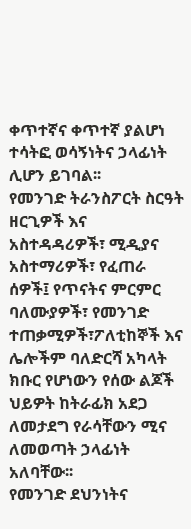ቀጥተኛና ቀጥተኛ ያልሆነ ተሳትፎ ወሳኝነትና ኃላፊነት ሊሆን ይገባል፡፡
የመንገድ ትራንስፖርት ስርዓት ዘርጊዎች እና አስተዳዳሪዎች፣ ሚዲያና አስተማሪዎች፣ የፈጠራ ሰዎች፤ የጥናትና ምርምር ባለሙያዎች፣ የመንገድ ተጠቃሚዎች፣ፖለቲከኞች እና ሌሎችም ባለድርሻ አካላት ክቡር የሆነውን የሰው ልጆች ህይዎት ከትራፊክ አደጋ ለመታደግ የራሳቸውን ሚና ለመወጣት ኃላፊነት አለባቸው፡፡
የመንገድ ደህንነትና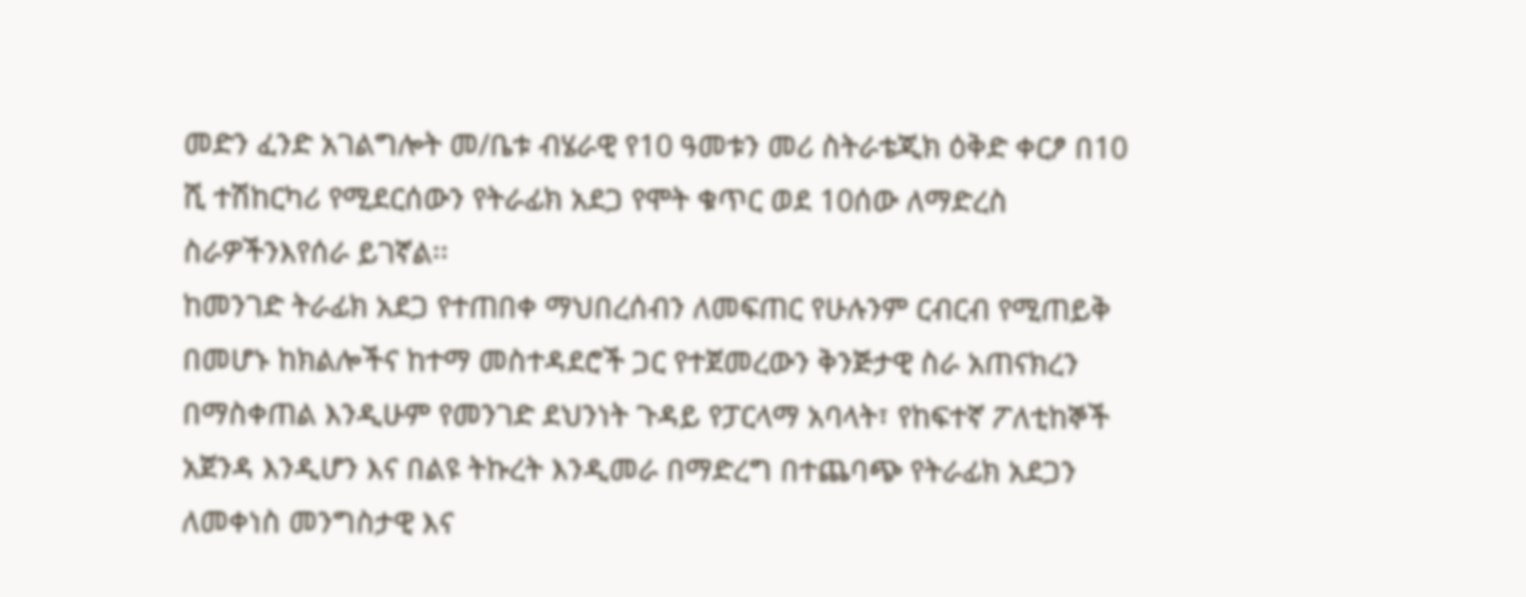መድን ፈንድ አገልግሎት መ/ቤቱ ብሄራዊ የ10 ዓመቱን መሪ ስትራቴጂክ ዕቅድ ቀርፆ በ10 ሺ ተሽከርካሪ የሚደርሰውን የትራፊክ አደጋ የሞት ቁጥር ወደ 10ሰው ለማድረስ ስራዎችንእየሰራ ይገኛል፡፡
ከመንገድ ትራፊክ አደጋ የተጠበቀ ማህበረሰብን ለመፍጠር የሁሉንም ርብርብ የሚጠይቅ በመሆኑ ከክልሎችና ከተማ መስተዳደሮች ጋር የተጀመረውን ቅንጅታዊ ስራ አጠናክረን በማስቀጠል እንዲሁም የመንገድ ደህንነት ጉዳይ የፓርላማ አባላት፣ የከፍተኛ ፖለቲከኞች አጀንዳ እንዲሆን እና በልዩ ትኩረት እንዲመራ በማድረግ በተጨባጭ የትራፊክ አደጋን ለመቀነስ መንግስታዊ እና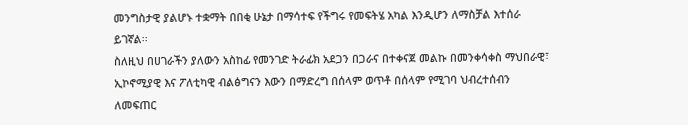መንግስታዊ ያልሆኑ ተቋማት በበቂ ሁኔታ በማሳተፍ የችግሩ የመፍትሄ አካል እንዲሆን ለማስቻል እተሰራ ይገኛል፡፡
ስለዚህ በሀገራችን ያለውን አስከፊ የመንገድ ትራፊክ አደጋን በጋራና በተቀናጀ መልኩ በመንቀሳቀስ ማህበራዊ፣ ኢኮኖሚያዊ እና ፖለቲካዊ ብልፅግናን እውን በማድረግ በሰላም ወጥቶ በሰላም የሚገባ ህብረተሰብን ለመፍጠር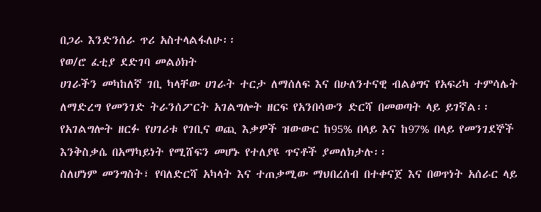በጋራ እንድንሰራ ጥሪ አስተላልፋለሁ፡፡
የወ/ሮ ፈቲያ ደድገባ መልዕክት
ሀገራችን መካከለኛ ገቢ ካላቸው ሀገራት ተርታ ለማሰለፍ እና በሁለንተናዊ ብልፅግና የአፍሪካ ተምሳሌት ለማድረግ የመንገድ ትራንሰፖርት አገልግሎት ዘርፍ የአንበሳውን ድርሻ በመወጣት ላይ ይገኛል፡፡ የአገልግሎት ዘርፉ የሀገሪቱ የገቢና ወጪ እቃዎች ዝውውር ከ95% በላይ እና ከ97% በላይ የመንገደኞች እንቅስቃሴ በአማካይነት የሚሸፍን መሆኑ የተለያዩ ጥናቶች ያመለክታሉ፡፡
ስለሆነም መንግስት፣ የባለድርሻ አካላት እና ተጠቃሚው ማህበረሰብ በተቀናጀ እና በወጥነት አሰራር ላይ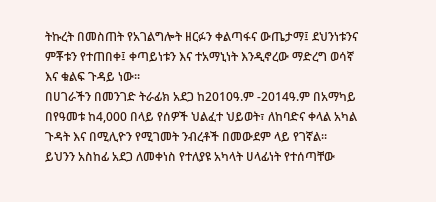ትኩረት በመስጠት የአገልግሎት ዘርፉን ቀልጣፋና ውጤታማ፤ ደህንነቱንና ምቾቱን የተጠበቀ፤ ቀጣይነቱን እና ተአማኒነት እንዲኖረው ማድረግ ወሳኛ እና ቁልፍ ጉዳይ ነው፡፡
በሀገራችን በመንገድ ትራፊክ አደጋ ከ2010ዓ.ም -2014ዓ.ም በአማካይ በየዓመቱ ከ4,000 በላይ የሰዎች ህልፈተ ህይወት፣ ለከባድና ቀላል አካል ጉዳት እና በሚሊዮን የሚገመት ንብረቶች በመውደም ላይ የገኛል፡፡
ይህንን አስከፊ አደጋ ለመቀነስ የተለያዩ አካላት ሀላፊነት የተሰጣቸው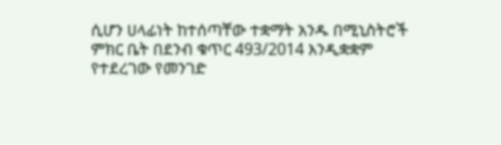ሲሆን ሀላፊነት ከተሰጣቸው ተቋማት አንዱ በሚኒስትሮች ምክር ቤት በደንብ ቁጥር 493/2014 እንዲቋቋም የተደረገው የመንገድ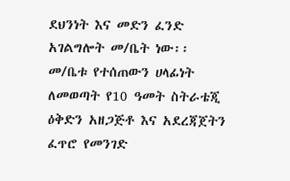ደህንነት እና መድን ፈንድ አገልግሎት መ/ቤት ነው፡፡
መ/ቤቱ የተሰጠውን ሀላፊነት ለመወጣት የ10 ዓመት ስትራቴጂ ዕቅድን አዘጋጅቶ እና አደረጃጀትን ፈጥሮ የመንገድ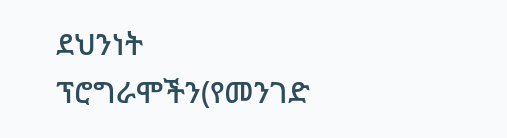ደህንነት ፕሮግራሞችን(የመንገድ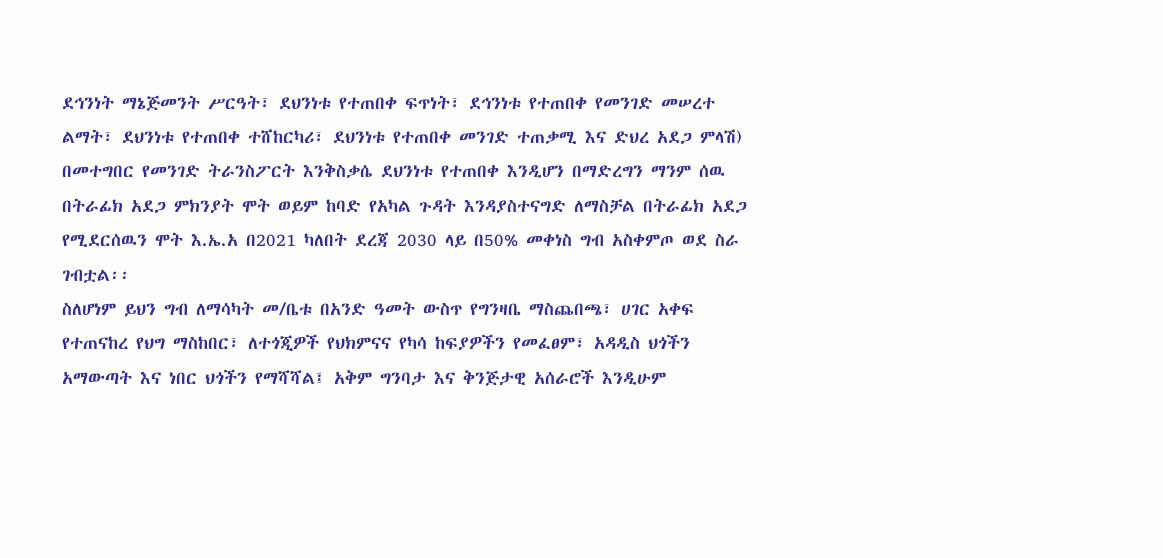ደኅንነት ማኔጅመንት ሥርዓት፣ ደህንነቱ የተጠበቀ ፍጥነት፣ ደኅንነቱ የተጠበቀ የመንገድ መሠረተ ልማት፣ ደህንነቱ የተጠበቀ ተሸከርካሪ፣ ደህንነቱ የተጠበቀ መንገድ ተጠቃሚ እና ድህረ አደጋ ምላሽ) በመተግበር የመንገድ ትራንስፖርት እንቅስቃሴ ደህንነቱ የተጠበቀ እንዲሆን በማድረግን ማንም ሰዉ በትራፊክ አደጋ ምክንያት ሞት ወይም ከባድ የአካል ጉዳት እንዳያስተናግድ ለማስቻል በትራፊክ አደጋ የሚደርሰዉን ሞት እ.ኤ.አ በ2021 ካለበት ደረጃ 2030 ላይ በ50% መቀነስ ግብ አስቀምጦ ወደ ስራ ገብቷል፡፡
ስለሆነም ይህን ግብ ለማሳካት መ/ቤቱ በአንድ ዓመት ውስጥ የግንዛቤ ማስጨበጫ፣ ሀገር አቀፍ የተጠናከረ የህግ ማስከበር፣ ለተጎጂዎች የህክምናና የካሳ ከፍያዎችን የመፈፀም፣ አዳዲስ ህጎችን አማውጣት እና ነበር ህጎችን የማሻሻል፤ አቅም ግንባታ እና ቅንጅታዊ አሰራሮች እንዲሁም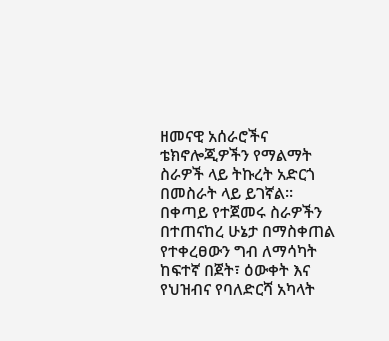ዘመናዊ አሰራሮችና ቴክኖሎጂዎችን የማልማት ስራዎች ላይ ትኩረት አድርጎ በመስራት ላይ ይገኛል፡፡
በቀጣይ የተጀመሩ ስራዎችን በተጠናከረ ሁኔታ በማስቀጠል የተቀረፀውን ግብ ለማሳካት ከፍተኛ በጀት፣ ዕውቀት እና የህዝብና የባለድርሻ አካላት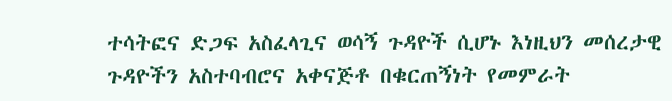ተሳትፎና ድጋፍ አስፈላጊና ወሳኝ ጉዳዮች ሲሆኑ እነዚህን መሰረታዊ ጉዳዮችን አስተባብሮና አቀናጅቶ በቁርጠኝነት የመምራት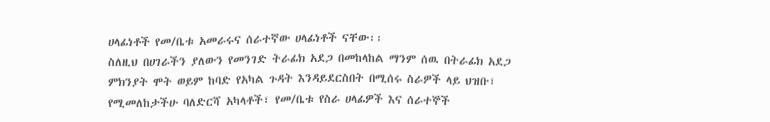ሀላፊነቶች የመ/ቤቱ አመራሩና ሰራተኛው ሀላፊነቶች ናቸው፡፡
ስለዚህ በሀገራችን ያለውን የመንገድ ትራፊክ አደጋ በመከላከል ማንም ሰዉ በትራፊክ አደጋ ምክንያት ሞት ወይም ከባድ የአካል ጉዳት እንዳይደርስበት በሚሰሩ ስራዎች ላይ ህዝቡ፣ የሚመለከታችሁ ባለድርሻ አካላቶች፣ የመ/ቤቱ የስራ ሀላፊዎች እና ሰራተኞች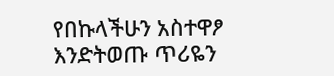የበኩላችሁን አስተዋፆ እንድትወጡ ጥሪዬን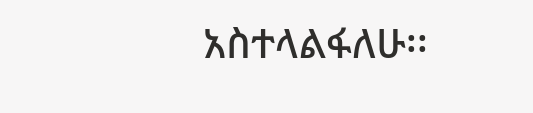አስተላልፋለሁ፡፡